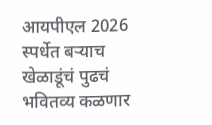आयपीएल 2026 स्पर्धेत बऱ्याच खेळाडूंचं पुढचं भवितव्य कळणार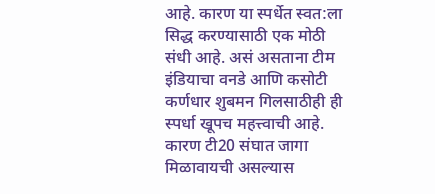आहे. कारण या स्पर्धेत स्वत:ला सिद्ध करण्यासाठी एक मोठी संधी आहे. असं असताना टीम इंडियाचा वनडे आणि कसोटी कर्णधार शुबमन गिलसाठीही ही स्पर्धा खूपच महत्त्वाची आहे. कारण टी20 संघात जागा मिळावायची असल्यास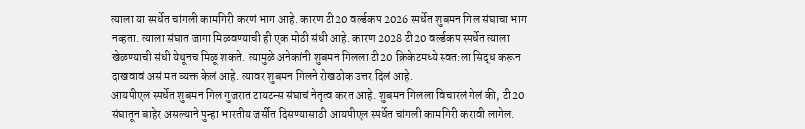त्याला या स्पर्धेत चांगली कामगिरी करणं भाग आहे. कारण टी20 वर्ल्डकप 2026 स्पर्धेत शुबमन गिल संघाचा भाग नव्हता. त्याला संघात जागा मिळवण्याची ही एक मोठी संधी आहे. कारण 2028 टी20 वर्ल्डकप स्पर्धेत त्याला खेळण्याची संधी येथूनच मिळू शकते. त्यामुळे अनेकांनी शुबमन गिलला टी20 क्रिकेटमध्ये स्वत:ला सिद्ध करून दाखवावं असं मत व्यक्त केलं आहे. त्यावर शुबमन गिलने रोखठोक उत्तर दिलं आहे.
आयपीएल स्पर्धेत शुबमन गिल गुजरात टायटन्स संघाचं नेतृत्व करत आहे. शुबमन गिलला विचारलं गेलं की, टी20 संघातून बाहेर असल्याने पुन्हा भारतीय जर्सीत दिसण्यासाठी आयपीएल स्पर्धेत चांगली कामगिरी करावी लागेल.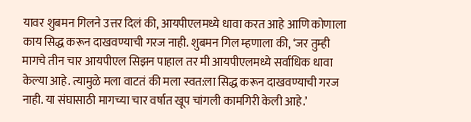यावर शुबमन गिलने उत्तर दिलं की, आयपीएलमध्ये धावा करत आहे आणि कोणाला काय सिद्ध करून दाखवण्याची गरज नाही. शुबमन गिल म्हणाला की, ‘जर तुम्ही मागचे तीन चार आयपीएल सिझन पाहाल तर मी आयपीएलमध्ये सर्वाधिक धावा केल्या आहे. त्यामुळे मला वाटतं की मला स्वत:ला सिद्ध करून दाखवण्याची गरज नाही. या संघासाठी मागच्या चार वर्षात खूप चांगली कामगिरी केली आहे.’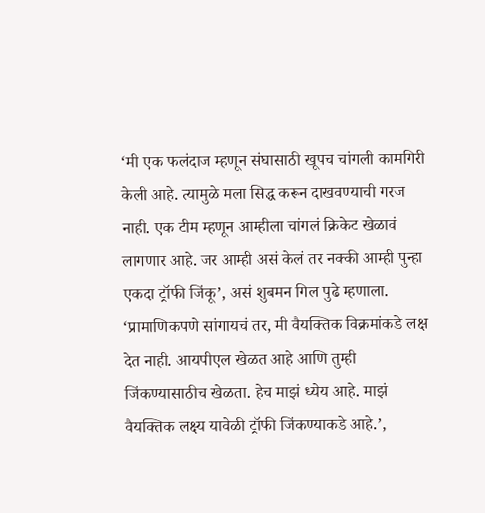‘मी एक फलंदाज म्हणून संघासाठी खूपच चांगली कामगिरी केली आहे. त्यामुळे मला सिद्ध करून दाखवण्याची गरज नाही. एक टीम म्हणून आम्हीला चांगलं क्रिकेट खेळावं लागणार आहे. जर आम्ही असं केलं तर नक्की आम्ही पुन्हा एकदा ट्रॉफी जिंकू’, असं शुबमन गिल पुढे म्हणाला. ‘प्रामाणिकपणे सांगायचं तर, मी वैयक्तिक विक्रमांकडे लक्ष देत नाही. आयपीएल खेळत आहे आणि तुम्ही जिंकण्यासाठीच खेळता. हेच माझं ध्येय आहे. माझं वैयक्तिक लक्ष्य यावेळी ट्रॉफी जिंकण्याकडे आहे.’,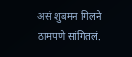असं शुबमन गिलने ठामपणे सांगितलं.